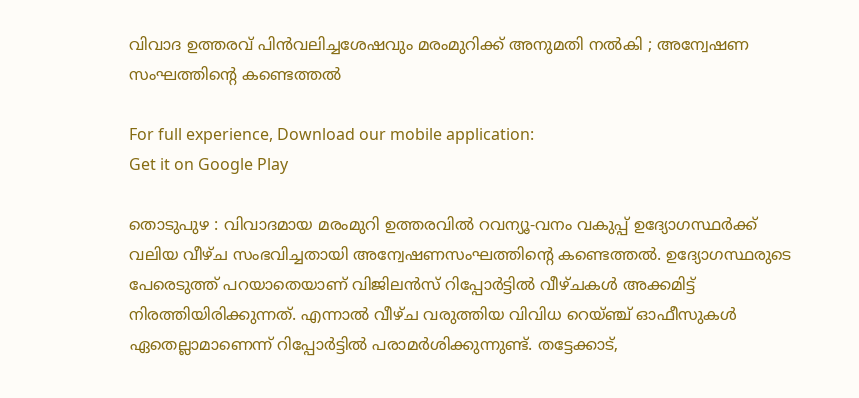വിവാദ ഉത്തരവ് പിന്‍വലിച്ചശേഷവും മരംമുറിക്ക് അനുമതി നല്‍കി ; അന്വേഷണ സംഘത്തിന്റെ കണ്ടെത്തല്‍

For full experience, Download our mobile application:
Get it on Google Play

തൊടുപുഴ : വിവാദമായ മരംമുറി ഉത്തരവിൽ റവന്യൂ-വനം വകുപ്പ് ഉദ്യോഗസ്ഥർക്ക് വലിയ വീഴ്ച സംഭവിച്ചതായി അന്വേഷണസംഘത്തിന്റെ കണ്ടെത്തൽ. ഉദ്യോഗസ്ഥരുടെ പേരെടുത്ത് പറയാതെയാണ് വിജിലൻസ് റിപ്പോർട്ടിൽ വീഴ്ചകൾ അക്കമിട്ട് നിരത്തിയിരിക്കുന്നത്. എന്നാൽ വീഴ്ച വരുത്തിയ വിവിധ റെയ്ഞ്ച് ഓഫീസുകൾ ഏതെല്ലാമാണെന്ന് റിപ്പോർട്ടിൽ പരാമർശിക്കുന്നുണ്ട്. തട്ടേക്കാട്,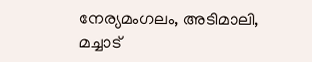നേര്യമംഗലം, അടിമാലി, മച്ചാട്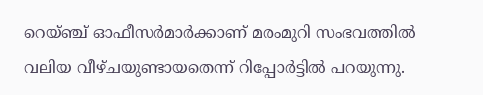റെയ്ഞ്ച് ഓഫീസർമാർക്കാണ് മരംമുറി സംഭവത്തിൽ വലിയ വീഴ്ചയുണ്ടായതെന്ന് റിപ്പോർട്ടിൽ പറയുന്നു.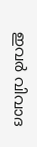ഇവർ വിവാദ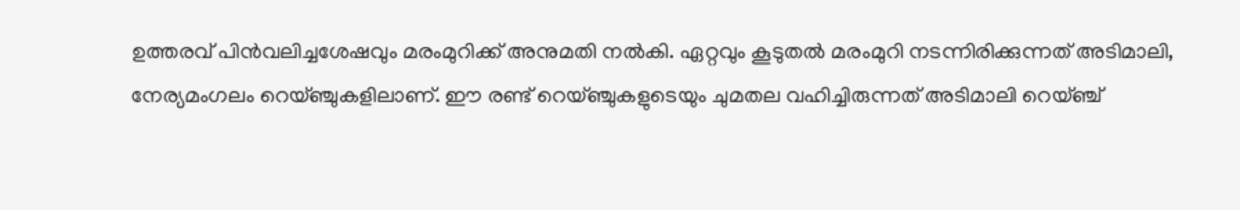ഉത്തരവ് പിൻവലിച്ചശേഷവും മരംമുറിക്ക് അനുമതി നൽകി. ഏറ്റവും കൂടുതൽ മരംമുറി നടന്നിരിക്കുന്നത് അടിമാലി, നേര്യമംഗലം റെയ്ഞ്ചുകളിലാണ്. ഈ രണ്ട് റെയ്ഞ്ചുകളുടെയും ചുമതല വഹിച്ചിരുന്നത് അടിമാലി റെയ്ഞ്ച്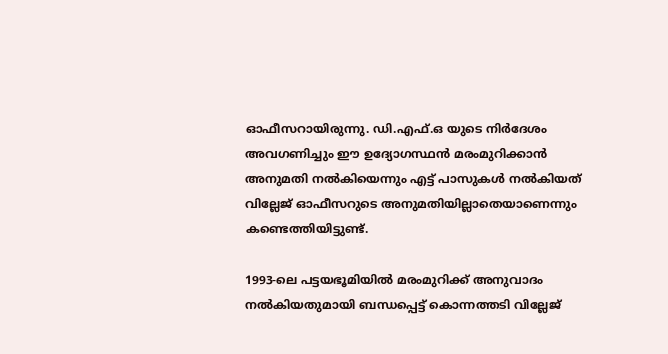ഓഫീസറായിരുന്നു. ഡി.എഫ്.ഒ യുടെ നിർദേശം അവഗണിച്ചും ഈ ഉദ്യോഗസ്ഥൻ മരംമുറിക്കാൻ അനുമതി നൽകിയെന്നും എട്ട് പാസുകൾ നൽകിയത് വില്ലേജ് ഓഫീസറുടെ അനുമതിയില്ലാതെയാണെന്നും കണ്ടെത്തിയിട്ടുണ്ട്.

1993-ലെ പട്ടയഭൂമിയിൽ മരംമുറിക്ക് അനുവാദം നൽകിയതുമായി ബന്ധപ്പെട്ട് കൊന്നത്തടി വില്ലേജ്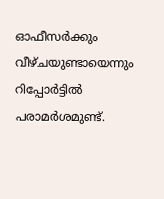ഓഫീസർക്കും വീഴ്ചയുണ്ടായെന്നും റിപ്പോർട്ടിൽ പരാമർശമുണ്ട്.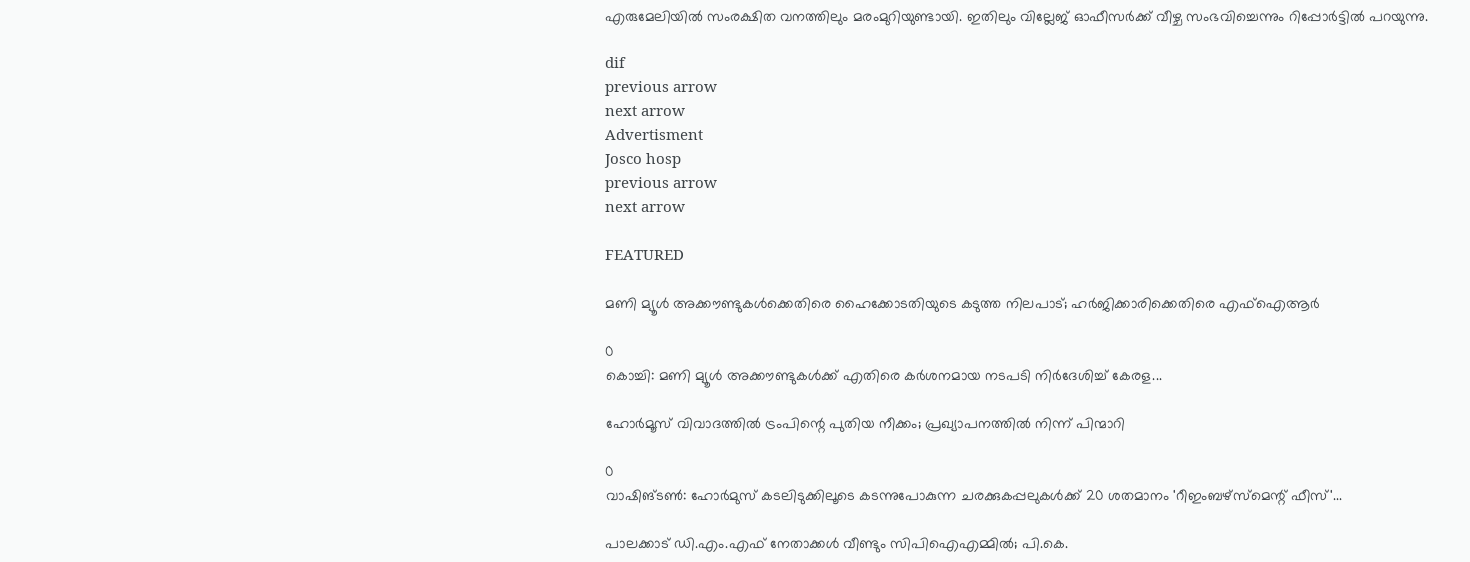എരുമേലിയിൽ സംരക്ഷിത വനത്തിലും മരംമുറിയുണ്ടായി. ഇതിലും വില്ലേജ് ഓഫീസർക്ക് വീഴ്ച സംഭവിച്ചെന്നും റിപ്പോർട്ടിൽ പറയുന്നു.

dif
previous arrow
next arrow
Advertisment
Josco hosp
previous arrow
next arrow

FEATURED

മണി മ്യൂൾ അക്കൗണ്ടുകൾക്കെതിരെ ഹൈക്കോടതിയുടെ കടുത്ത നിലപാട്; ഹർജിക്കാരിക്കെതിരെ എഫ്‌ഐആർ

0
കൊച്ചി: മണി മ്യൂള്‍ അക്കൗണ്ടുകള്‍ക്ക് എതിരെ കര്‍ശനമായ നടപടി നിര്‍ദേശിച്ച് കേരള...

ഹോർമൂസ് വിവാദത്തിൽ ട്രംപിന്റെ പുതിയ നീക്കം; പ്രഖ്യാപനത്തിൽ നിന്ന് പിന്മാറി

0
വാഷിങ്ടൺ: ഹോർമുസ് കടലിടുക്കിലൂടെ കടന്നുപോകുന്ന ചരക്കുകപ്പലുകൾക്ക് 20 ശതമാനം 'റീഇംബഴ്‌സ്‌മെന്റ് ഫീസ്'...

പാലക്കാട് ഡി.എം.എഫ് നേതാക്കൾ വീണ്ടും സിപിഐഎമ്മിൽ; പി.കെ.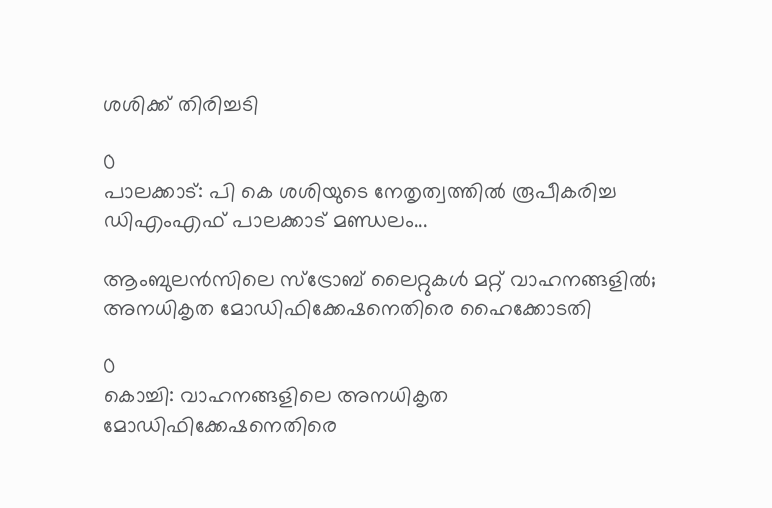ശശിക്ക് തിരിച്ചടി

0
പാലക്കാട്: പി കെ ശശിയുടെ നേതൃത്വത്തില്‍ രൂപീകരിച്ച ഡിഎംഎഫ് പാലക്കാട് മണ്ഡലം...

ആംബുലൻസിലെ സ്ട്രോബ് ലൈറ്റുകൾ മറ്റ് വാഹനങ്ങളിൽ; അനധികൃത മോഡിഫിക്കേഷനെതിരെ ഹൈക്കോടതി

0
കൊച്ചി: വാഹനങ്ങളിലെ അനധികൃത മോഡിഫിക്കേഷനെതിരെ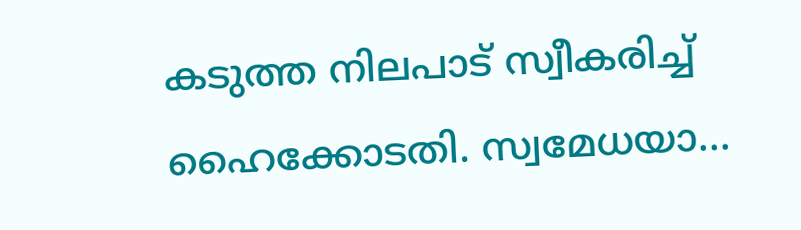കടുത്ത നിലപാട് സ്വീകരിച്ച് ഹൈക്കോടതി. സ്വമേധയാ...